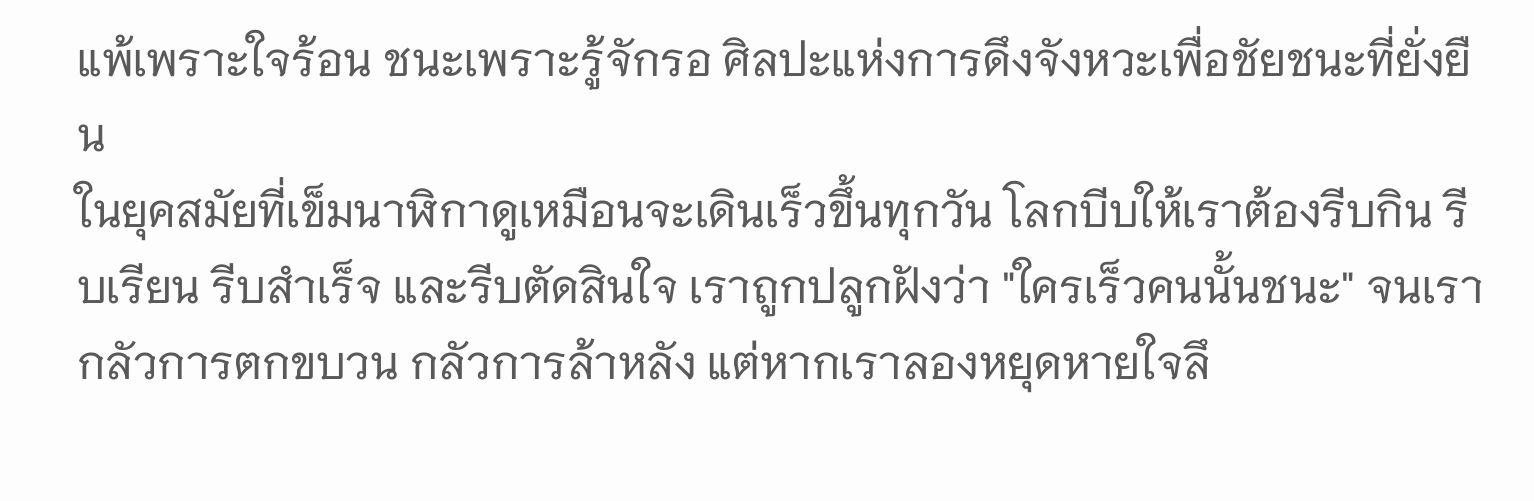แพ้เพราะใจร้อน ชนะเพราะรู้จักรอ ศิลปะแห่งการดึงจังหวะเพื่อชัยชนะที่ยั่งยืน
ในยุคสมัยที่เข็มนาฬิกาดูเหมือนจะเดินเร็วขึ้นทุกวัน โลกบีบให้เราต้องรีบกิน รีบเรียน รีบสำเร็จ และรีบตัดสินใจ เราถูกปลูกฝังว่า "ใครเร็วคนนั้นชนะ" จนเรากลัวการตกขบวน กลัวการล้าหลัง แต่หากเราลองหยุดหายใจลึ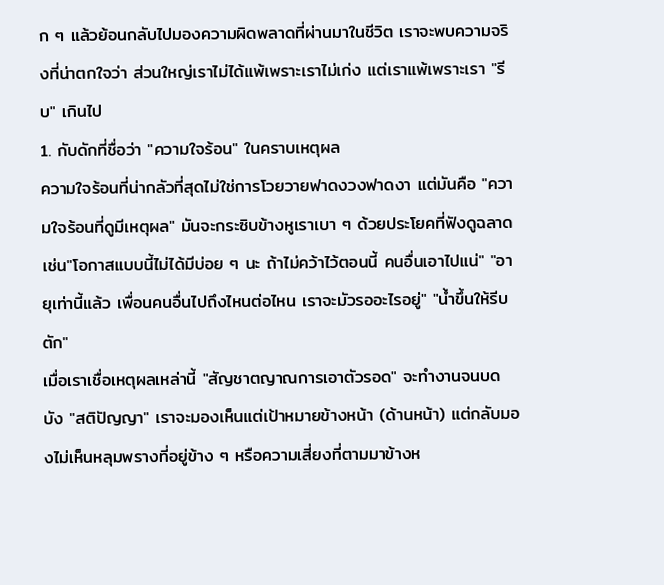ก ๆ แล้วย้อนกลับไปมองความผิดพลาดที่ผ่านมาในชีวิต เราจะพบความจริงที่น่าตกใจว่า ส่วนใหญ่เราไม่ได้แพ้เพราะเราไม่เก่ง แต่เราแพ้เพราะเรา "รีบ" เกินไป
1. กับดักที่ชื่อว่า "ความใจร้อน" ในคราบเหตุผล
ความใจร้อนที่น่ากลัวที่สุดไม่ใช่การโวยวายฟาดงวงฟาดงา แต่มันคือ "ความใจร้อนที่ดูมีเหตุผล" มันจะกระซิบข้างหูเราเบา ๆ ด้วยประโยคที่ฟังดูฉลาด เช่น"โอกาสแบบนี้ไม่ได้มีบ่อย ๆ นะ ถ้าไม่คว้าไว้ตอนนี้ คนอื่นเอาไปแน่" "อายุเท่านี้แล้ว เพื่อนคนอื่นไปถึงไหนต่อไหน เราจะมัวรออะไรอยู่" "น้ำขึ้นให้รีบตัก"
เมื่อเราเชื่อเหตุผลเหล่านี้ "สัญชาตญาณการเอาตัวรอด" จะทำงานจนบดบัง "สติปัญญา" เราจะมองเห็นแต่เป้าหมายข้างหน้า (ด้านหน้า) แต่กลับมองไม่เห็นหลุมพรางที่อยู่ข้าง ๆ หรือความเสี่ยงที่ตามมาข้างห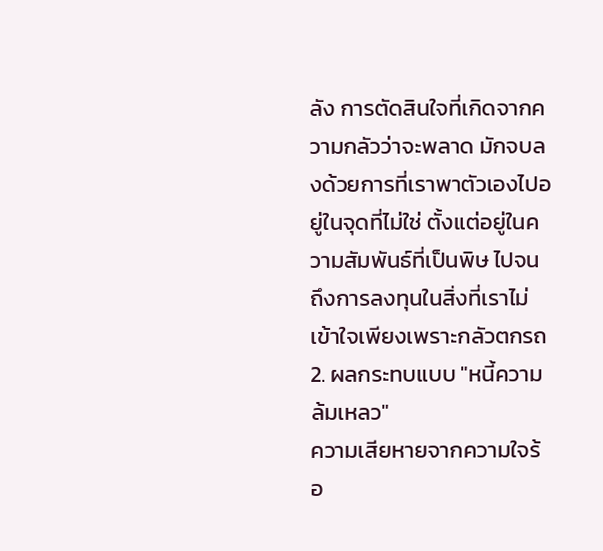ลัง การตัดสินใจที่เกิดจากความกลัวว่าจะพลาด มักจบลงด้วยการที่เราพาตัวเองไปอยู่ในจุดที่ไม่ใช่ ตั้งแต่อยู่ในความสัมพันธ์ที่เป็นพิษ ไปจนถึงการลงทุนในสิ่งที่เราไม่เข้าใจเพียงเพราะกลัวตกรถ
2. ผลกระทบแบบ "หนี้ความล้มเหลว"
ความเสียหายจากความใจร้อ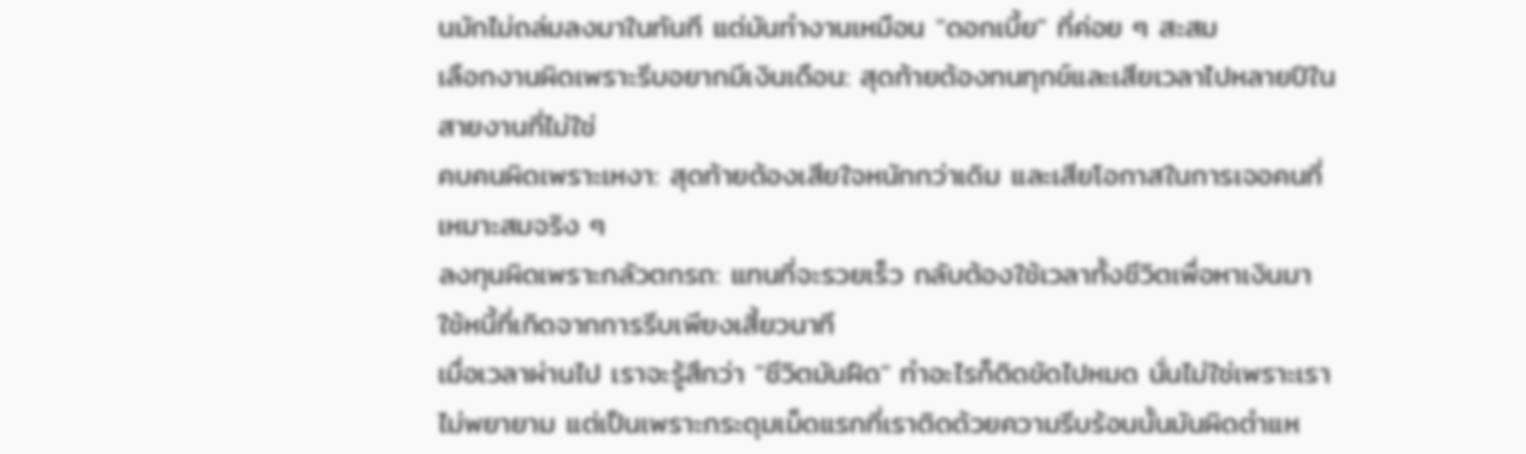นมักไม่ถล่มลงมาในทันที แต่มันทำงานเหมือน "ดอกเบี้ย" ที่ค่อย ๆ สะสม
เลือกงานผิดเพราะรีบอยากมีเงินเดือน: สุดท้ายต้องทนทุกข์และเสียเวลาไปหลายปีในสายงานที่ไม่ใช่
คบคนผิดเพราะเหงา: สุดท้ายต้องเสียใจหนักกว่าเดิม และเสียโอกาสในการเจอคนที่เหมาะสมจริง ๆ
ลงทุนผิดเพราะกลัวตกรถ: แทนที่จะรวยเร็ว กลับต้องใช้เวลาทั้งชีวิตเพื่อหาเงินมาใช้หนี้ที่เกิดจากการรีบเพียงเสี้ยวนาที
เมื่อเวลาผ่านไป เราจะรู้สึกว่า "ชีวิตมันฝืด" ทำอะไรก็ติดขัดไปหมด นั่นไม่ใช่เพราะเราไม่พยายาม แต่เป็นเพราะกระดุมเม็ดแรกที่เราติดด้วยความรีบร้อนนั้นมันผิดตำแห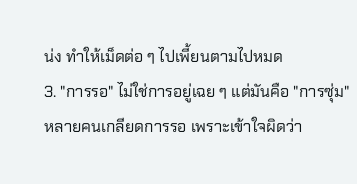น่ง ทำให้เม็ดต่อ ๆ ไปเพี้ยนตามไปหมด
3. "การรอ" ไม่ใช่การอยู่เฉย ๆ แต่มันคือ "การซุ่ม"
หลายคนเกลียดการรอ เพราะเข้าใจผิดว่า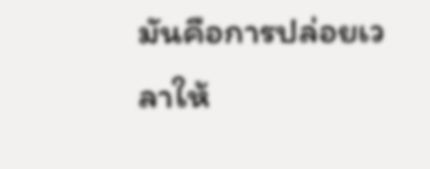มันคือการปล่อยเวลาให้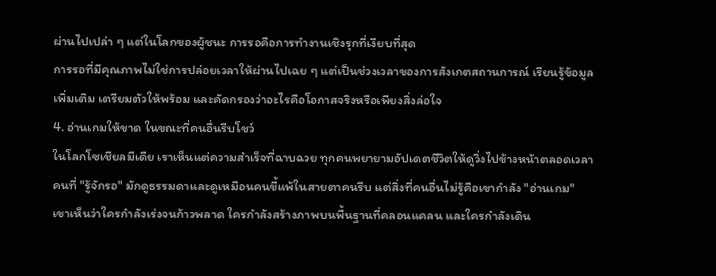ผ่านไปเปล่า ๆ แต่ในโลกของผู้ชนะ การรอคือการทำงานเชิงรุกที่เงียบที่สุด
การรอที่มีคุณภาพไม่ใช่การปล่อยเวลาให้ผ่านไปเฉย ๆ แต่เป็นช่วงเวลาของการสังเกตสถานการณ์ เรียนรู้ข้อมูลเพิ่มเติม เตรียมตัวให้พร้อม และคัดกรองว่าอะไรคือโอกาสจริงหรือเพียงสิ่งล่อใจ
4. อ่านเกมให้ขาด ในขณะที่คนอื่นรีบโชว์
ในโลกโซเชียลมีเดีย เราเห็นแต่ความสำเร็จที่ฉาบฉวย ทุกคนพยายามอัปเดตชีวิตให้ดูวิ่งไปข้างหน้าตลอดเวลา คนที่ "รู้จักรอ" มักดูธรรมดาและดูเหมือนคนขี้แพ้ในสายตาคนรีบ แต่สิ่งที่คนอื่นไม่รู้คือเขากำลัง "อ่านเกม"
เขาเห็นว่าใครกำลังเร่งจนก้าวพลาด ใครกำลังสร้างภาพบนพื้นฐานที่คลอนแคลน และใครกำลังเดิน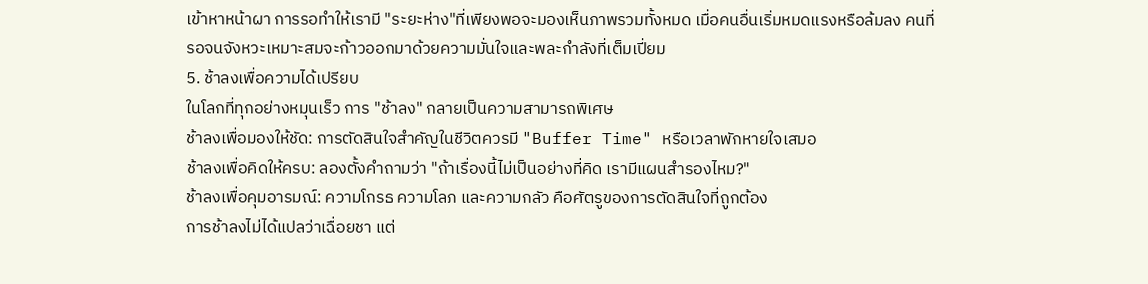เข้าหาหน้าผา การรอทำให้เรามี "ระยะห่าง"ที่เพียงพอจะมองเห็นภาพรวมทั้งหมด เมื่อคนอื่นเริ่มหมดแรงหรือล้มลง คนที่รอจนจังหวะเหมาะสมจะก้าวออกมาด้วยความมั่นใจและพละกำลังที่เต็มเปี่ยม
5. ช้าลงเพื่อความได้เปรียบ
ในโลกที่ทุกอย่างหมุนเร็ว การ "ช้าลง" กลายเป็นความสามารถพิเศษ
ช้าลงเพื่อมองให้ชัด: การตัดสินใจสำคัญในชีวิตควรมี "Buffer Time" หรือเวลาพักหายใจเสมอ
ช้าลงเพื่อคิดให้ครบ: ลองตั้งคำถามว่า "ถ้าเรื่องนี้ไม่เป็นอย่างที่คิด เรามีแผนสำรองไหม?"
ช้าลงเพื่อคุมอารมณ์: ความโกรธ ความโลภ และความกลัว คือศัตรูของการตัดสินใจที่ถูกต้อง
การช้าลงไม่ได้แปลว่าเฉื่อยชา แต่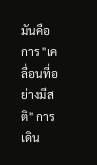มันคือการ "เคลื่อนที่อย่างมีสติ" การเดิน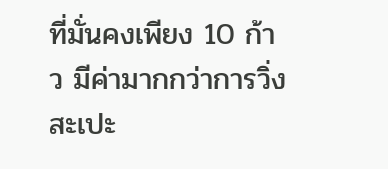ที่มั่นคงเพียง 10 ก้าว มีค่ามากกว่าการวิ่งสะเปะ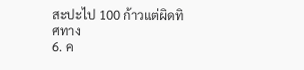สะปะไป 100 ก้าวแต่ผิดทิศทาง
6. ค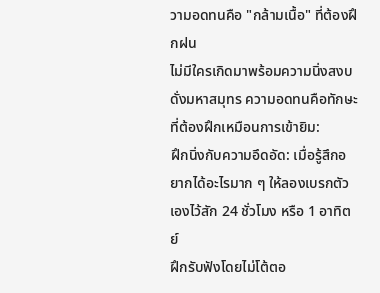วามอดทนคือ "กล้ามเนื้อ" ที่ต้องฝึกฝน
ไม่มีใครเกิดมาพร้อมความนิ่งสงบดั่งมหาสมุทร ความอดทนคือทักษะที่ต้องฝึกเหมือนการเข้ายิม:
ฝึกนิ่งกับความอึดอัด: เมื่อรู้สึกอยากได้อะไรมาก ๆ ให้ลองเบรกตัวเองไว้สัก 24 ชั่วโมง หรือ 1 อาทิตย์
ฝึกรับฟังโดยไม่โต้ตอ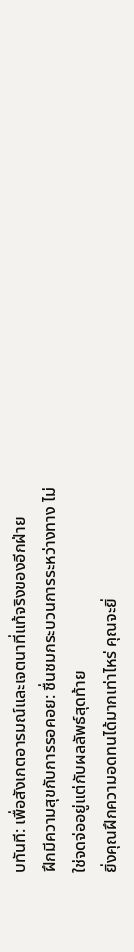บทันที: เพื่อสังเกตอารมณ์และเจตนาที่แท้จริงของอีกฝ่าย
ฝึกมีความสุขกับการรอคอย: ชื่นชมกระบวนการระหว่างทาง ไม่ใช่จดจ่ออยู่แต่กับผลลัพธ์สุดท้าย
ยิ่งคุณฝึกความอดทนได้มากเท่าไหร่ คุณจะยิ่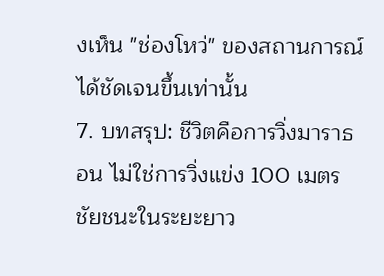งเห็น "ช่องโหว่" ของสถานการณ์ได้ชัดเจนขึ้นเท่านั้น
7. บทสรุป: ชีวิตคือการวิ่งมาราธอน ไม่ใช่การวิ่งแข่ง 100 เมตร
ชัยชนะในระยะยาว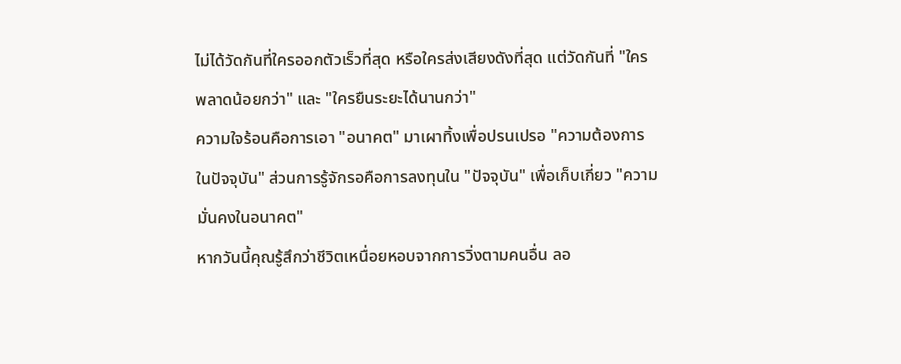ไม่ได้วัดกันที่ใครออกตัวเร็วที่สุด หรือใครส่งเสียงดังที่สุด แต่วัดกันที่ "ใครพลาดน้อยกว่า" และ "ใครยืนระยะได้นานกว่า"
ความใจร้อนคือการเอา "อนาคต" มาเผาทิ้งเพื่อปรนเปรอ "ความต้องการในปัจจุบัน" ส่วนการรู้จักรอคือการลงทุนใน "ปัจจุบัน" เพื่อเก็บเกี่ยว "ความมั่นคงในอนาคต"
หากวันนี้คุณรู้สึกว่าชีวิตเหนื่อยหอบจากการวิ่งตามคนอื่น ลอ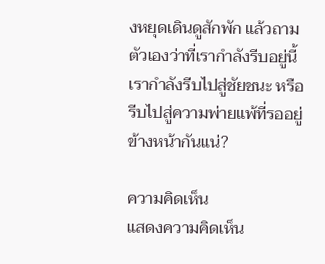งหยุดเดินดูสักพัก แล้วถามตัวเองว่าที่เรากำลังรีบอยู่นี้ เรากำลังรีบไปสู่ชัยชนะ หรือรีบไปสู่ความพ่ายแพ้ที่รออยู่ข้างหน้ากันแน่?

ความคิดเห็น
แสดงความคิดเห็น